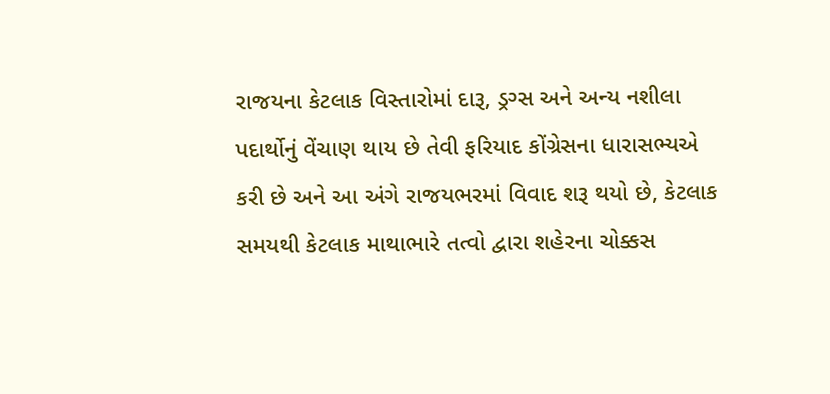રાજયના કેટલાક વિસ્તારોમાં દારૂ, ડ્રગ્સ અને અન્ય નશીલા પદાર્થોનું વેંચાણ થાય છે તેવી ફરિયાદ કોંગ્રેસના ધારાસભ્યએ કરી છે અને આ અંગે રાજયભરમાં વિવાદ શરૂ થયો છે, કેટલાક સમયથી કેટલાક માથાભારે તત્વો દ્વારા શહેરના ચોક્કસ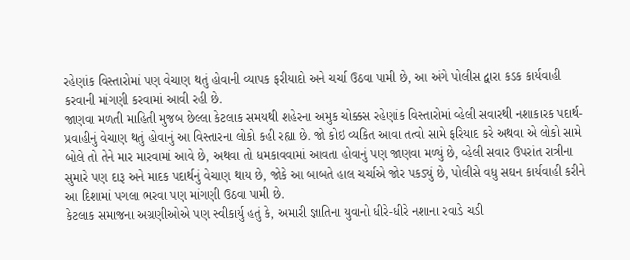રહેણાંક વિસ્તારોમાં પણ વેચાણ થતું હોવાની વ્યાપક ફરીયાદો અને ચર્ચા ઉઠવા પામી છે, આ અંગે પોલીસ દ્વારા કડક કાર્યવાહી કરવાની માંગણી કરવામાં આવી રહી છે.
જાણવા મળતી માહિતી મુજબ છેલ્લા કેટલાક સમયથી શહેરના અમુક ચોક્કસ રહેણાંક વિસ્તારોમાં વ્હેલી સવારથી નશાકારક પદાર્થ-પ્રવાહીનું વેચાણ થતું હોવાનું આ વિસ્તારના લોકો કહી રહ્યા છે. જો કોઇ વ્યકિત આવા તત્વો સામે ફરિયાદ કરે અથવા એ લોકો સામે બોલે તો તેને માર મારવામાં આવે છે, અથવા તો ધમકાવવામાં આવતા હોવાનું પણ જાણવા મળ્યું છે, વ્હેલી સવાર ઉપરાંત રાત્રીના સુમારે પણ દારૂ અને માદક પદાર્થનું વેચાણ થાય છે, જોકે આ બાબતે હાલ ચર્ચાએ જોર પકડ્યું છે, પોલીસે વધુ સઘન કાર્યવાહી કરીને આ દિશામાં પગલા ભરવા પણ માંગણી ઉઠવા પામી છે.
કેટલાક સમાજના અગ્રણીઓએ પણ સ્વીકાર્યુ હતું કે, અમારી જ્ઞાતિના યુવાનો ધીરે-ધીરે નશાના રવાડે ચડી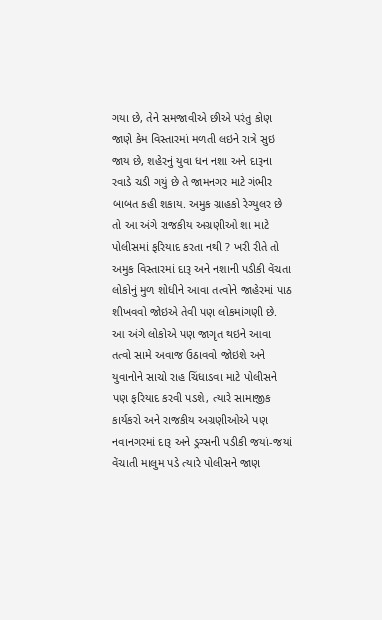ગયા છે, તેને સમજાવીએ છીએ પરંતુ કોણ જાણે કેમ વિસ્તારમાં મળતી લઇને રાત્રે સુઇ જાય છે, શહેરનું યુવા ધન નશા અને દારૂના રવાડે ચડી ગયું છે તે જામનગર માટે ગંભીર બાબત કહી શકાય. અમુક ગ્રાહકો રેગ્યુલર છે તો આ અંગે રાજકીય અગ્રણીઓ શા માટે પોલીસમાં ફરિયાદ કરતા નથી ? ખરી રીતે તો અમુક વિસ્તારમાં દારૂ અને નશાની પડીકી વેંચતા લોકોનું મુળ શોધીને આવા તત્વોને જાહેરમાં પાઠ શીખવવો જોઇએ તેવી પણ લોકમાંગણી છે.
આ અંગે લોકોએ પણ જાગૃત થઇને આવા તત્વો સામે અવાજ ઉઠાવવો જોઇશે અને યુવાનોને સાચો રાહ ચિંધાડવા માટે પોલીસને પણ ફરિયાદ કરવી પડશે, ત્યારે સામાજીક કાર્યકરો અને રાજકીય અગ્રણીઓએ પણ નવાનગરમાં દારૂ અને ડ્રગ્સની પડીકી જયાં-જયાં વેંચાતી માલુમ પડે ત્યારે પોલીસને જાણ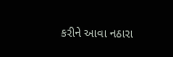કરીને આવા નઠારા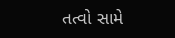તત્વો સામે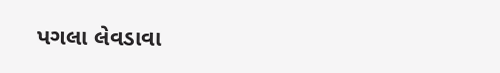પગલા લેવડાવા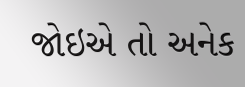જોઇએ તો અનેક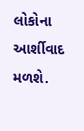લોકોના આર્શીવાદ મળશે.